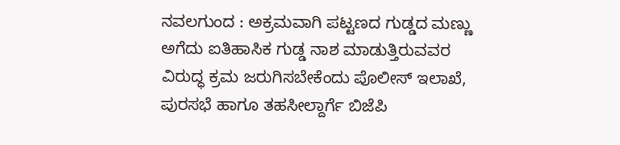ನವಲಗುಂದ : ಅಕ್ರಮವಾಗಿ ಪಟ್ಟಣದ ಗುಡ್ಡದ ಮಣ್ಣು ಅಗೆದು ಐತಿಹಾಸಿಕ ಗುಡ್ಡ ನಾಶ ಮಾಡುತ್ತಿರುವವರ ವಿರುದ್ಧ ಕ್ರಮ ಜರುಗಿಸಬೇಕೆಂದು ಪೊಲೀಸ್ ಇಲಾಖೆ, ಪುರಸಭೆ ಹಾಗೂ ತಹಸೀಲ್ದಾರ್ಗೆ ಬಿಜೆಪಿ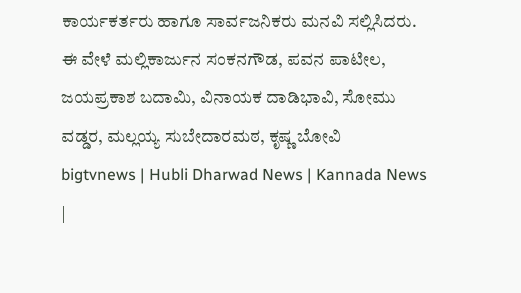ಕಾರ್ಯಕರ್ತರು ಹಾಗೂ ಸಾರ್ವಜನಿಕರು ಮನವಿ ಸಲ್ಲಿಸಿದರು.
ಈ ವೇಳೆ ಮಲ್ಲಿಕಾರ್ಜುನ ಸಂಕನಗೌಡ, ಪವನ ಪಾಟೀಲ, ಜಯಪ್ರಕಾಶ ಬದಾಮಿ, ವಿನಾಯಕ ದಾಡಿಭಾವಿ, ಸೋಮು ವಡ್ಡರ, ಮಲ್ಲಯ್ಯ ಸುಬೇದಾರಮಠ, ಕೃಷ್ಣ ಬೋವಿ
bigtvnews | Hubli Dharwad News | Kannada News |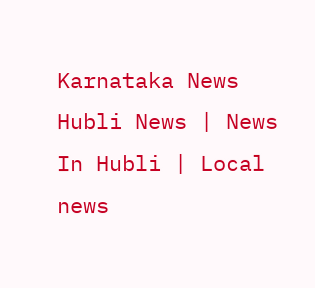Karnataka News Hubli News | News In Hubli | Local news